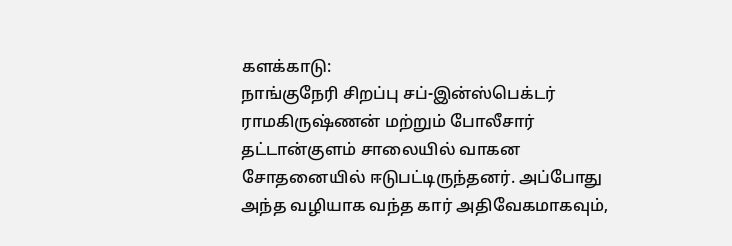களக்காடு:
நாங்குநேரி சிறப்பு சப்-இன்ஸ்பெக்டர் ராமகிருஷ்ணன் மற்றும் போலீசார் தட்டான்குளம் சாலையில் வாகன சோதனையில் ஈடுபட்டிருந்தனர். அப்போது அந்த வழியாக வந்த கார் அதிவேகமாகவும்,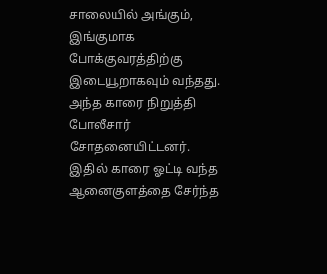சாலையில் அங்கும், இங்குமாக போக்குவரத்திற்கு இடையூறாகவும் வந்தது. அந்த காரை நிறுத்தி போலீசார் சோதனையிட்டனர்.
இதில் காரை ஓட்டி வந்த ஆனைகுளத்தை சேர்ந்த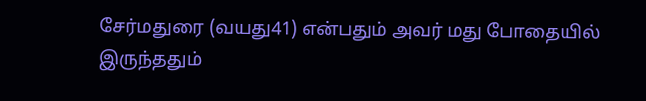சேர்மதுரை (வயது41) என்பதும் அவர் மது போதையில் இருந்ததும்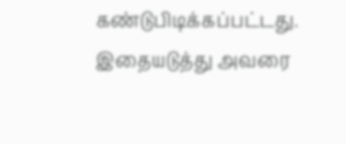கண்டுபிடிக்கப்பட்டது. இதையடுத்து அவரை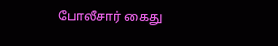போலீசார் கைது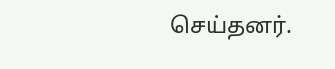செய்தனர்.